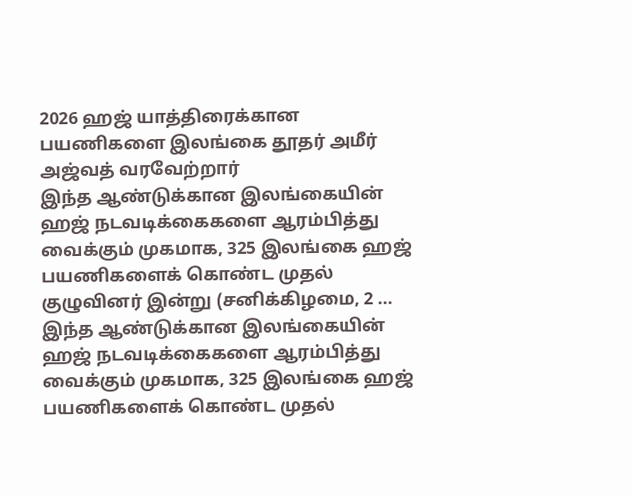2026 ஹஜ் யாத்திரைக்கான பயணிகளை இலங்கை தூதர் அமீர் அஜ்வத் வரவேற்றார்
இந்த ஆண்டுக்கான இலங்கையின் ஹஜ் நடவடிக்கைகளை ஆரம்பித்து வைக்கும் முகமாக, 325 இலங்கை ஹஜ் பயணிகளைக் கொண்ட முதல் குழுவினர் இன்று (சனிக்கிழமை, 2 ...
இந்த ஆண்டுக்கான இலங்கையின் ஹஜ் நடவடிக்கைகளை ஆரம்பித்து வைக்கும் முகமாக, 325 இலங்கை ஹஜ் பயணிகளைக் கொண்ட முதல்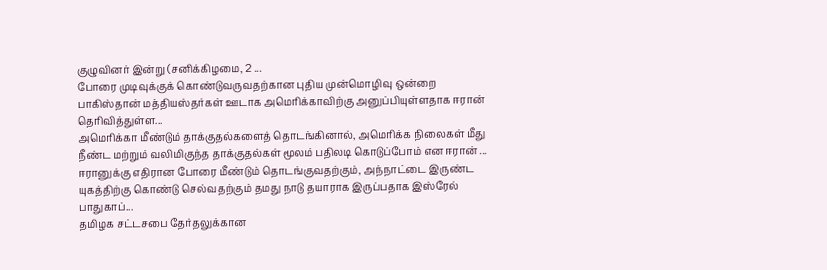குழுவினர் இன்று (சனிக்கிழமை, 2 ...
போரை முடிவுக்குக் கொண்டுவருவதற்கான புதிய முன்மொழிவு ஒன்றை பாகிஸ்தான் மத்தியஸ்தர்கள் ஊடாக அமெரிக்காவிற்கு அனுப்பியுள்ளதாக ஈரான் தெரிவித்துள்ள...
அமெரிக்கா மீண்டும் தாக்குதல்களைத் தொடங்கினால், அமெரிக்க நிலைகள் மீது நீண்ட மற்றும் வலிமிகுந்த தாக்குதல்கள் மூலம் பதிலடி கொடுப்போம் என ஈரான் ...
ஈரானுக்கு எதிரான போரை மீண்டும் தொடங்குவதற்கும், அந்நாட்டை இருண்ட யுகத்திற்கு கொண்டு செல்வதற்கும் தமது நாடு தயாராக இருப்பதாக இஸ்ரேல் பாதுகாப்...
தமிழக சட்டசபை தேர்தலுக்கான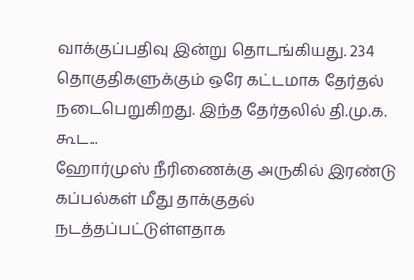வாக்குப்பதிவு இன்று தொடங்கியது. 234 தொகுதிகளுக்கும் ஒரே கட்டமாக தேர்தல் நடைபெறுகிறது. இந்த தேர்தலில் தி.மு.க. கூட...
ஹோர்முஸ் நீரிணைக்கு அருகில் இரண்டு கப்பல்கள் மீது தாக்குதல் நடத்தப்பட்டுள்ளதாக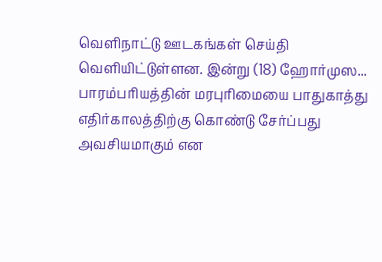வெளிநாட்டு ஊடகங்கள் செய்தி வெளியிட்டுள்ளன. இன்று (18) ஹோர்முஸ...
பாரம்பரியத்தின் மரபுரிமையை பாதுகாத்து எதிர்காலத்திற்கு கொண்டு சேர்ப்பது அவசியமாகும் என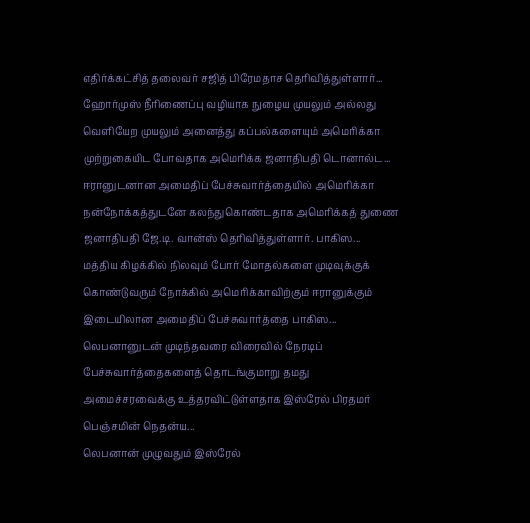எதிர்க்கட்சித் தலைவர் சஜித் பிரேமதாச தெரிவித்துள்ளார்...
ஹோர்முஸ் நீரிணைப்பு வழியாக நுழைய முயலும் அல்லது வெளியேற முயலும் அனைத்து கப்பல்களையும் அமெரிக்கா முற்றுகையிட போவதாக அமெரிக்க ஜனாதிபதி டொனால்ட...
ஈரானுடனான அமைதிப் பேச்சுவார்த்தையில் அமெரிக்கா நன்நோக்கத்துடனே கலந்துகொண்டதாக அமெரிக்கத் துணை ஜனாதிபதி ஜே.டி. வான்ஸ் தெரிவித்துள்ளார். பாகிஸ...
மத்திய கிழக்கில் நிலவும் போர் மோதல்களை முடிவுக்குக் கொண்டுவரும் நோக்கில் அமெரிக்காவிற்கும் ஈரானுக்கும் இடையிலான அமைதிப் பேச்சுவார்த்தை பாகிஸ...
லெபனானுடன் முடிந்தவரை விரைவில் நேரடிப் பேச்சுவார்த்தைகளைத் தொடங்குமாறு தமது அமைச்சரவைக்கு உத்தரவிட்டுள்ளதாக இஸ்ரேல் பிரதமர் பெஞ்சமின் நெதன்ய...
லெபனான் முழுவதும் இஸ்ரேல்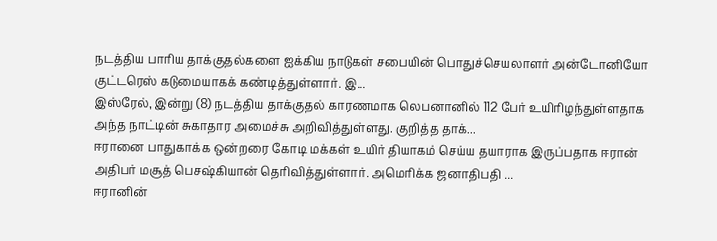நடத்திய பாரிய தாக்குதல்களை ஐக்கிய நாடுகள் சபையின் பொதுச்செயலாளர் அன்டோனியோ குட்டரெஸ் கடுமையாகக் கண்டித்துள்ளார். இ...
இஸ்ரேல், இன்று (8) நடத்திய தாக்குதல் காரணமாக லெபனானில் 112 பேர் உயிரிழந்துள்ளதாக அந்த நாட்டின் சுகாதார அமைச்சு அறிவித்துள்ளது. குறித்த தாக்...
ஈரானை பாதுகாக்க ஒன்றரை கோடி மக்கள் உயிர் தியாகம் செய்ய தயாராக இருப்பதாக ஈரான் அதிபர் மசூத் பெசஷ்கியான் தெரிவித்துள்ளார். அமெரிக்க ஜனாதிபதி ...
ஈரானின்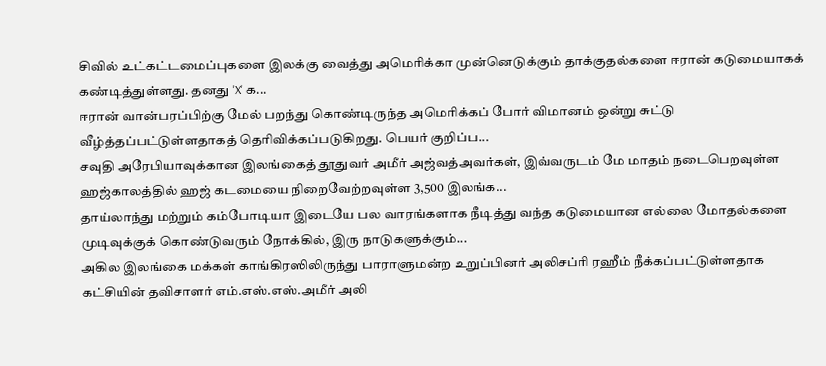சிவில் உட்கட்டமைப்புகளை இலக்கு வைத்து அமெரிக்கா முன்னெடுக்கும் தாக்குதல்களை ஈரான் கடுமையாகக் கண்டித்துள்ளது. தனது 'X' க...
ஈரான் வான்பரப்பிற்கு மேல் பறந்து கொண்டிருந்த அமெரிக்கப் போர் விமானம் ஒன்று சுட்டு வீழ்த்தப்பட்டுள்ளதாகத் தெரிவிக்கப்படுகிறது. பெயர் குறிப்ப...
சவுதி அரேபியாவுக்கான இலங்கைத் தூதுவர் அமீர் அஜ்வத்அவர்கள், இவ்வருடம் மே மாதம் நடைபெறவுள்ள ஹஜ்காலத்தில் ஹஜ் கடமையை நிறைவேற்றவுள்ள 3,500 இலங்க...
தாய்லாந்து மற்றும் கம்போடியா இடையே பல வாரங்களாக நீடித்து வந்த கடுமையான எல்லை மோதல்களை முடிவுக்குக் கொண்டுவரும் நோக்கில், இரு நாடுகளுக்கும்...
அகில இலங்கை மக்கள் காங்கிரஸிலிருந்து பாராளுமன்ற உறுப்பினர் அலிசப்ரி ரஹீம் நீக்கப்பட்டுள்ளதாக கட்சியின் தவிசாளர் எம்.எஸ்.எஸ்.அமீர் அலி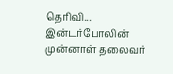தெரிவி...
இன்டர்போலின் முன்னாள் தலைவர்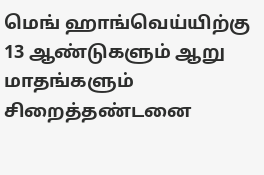மெங் ஹாங்வெய்யிற்கு 13 ஆண்டுகளும் ஆறு மாதங்களும் சிறைத்தண்டனை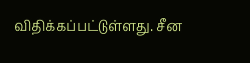விதிக்கப்பட்டுள்ளது. சீன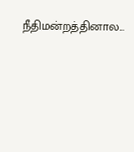நீதிமன்றத்தினால...